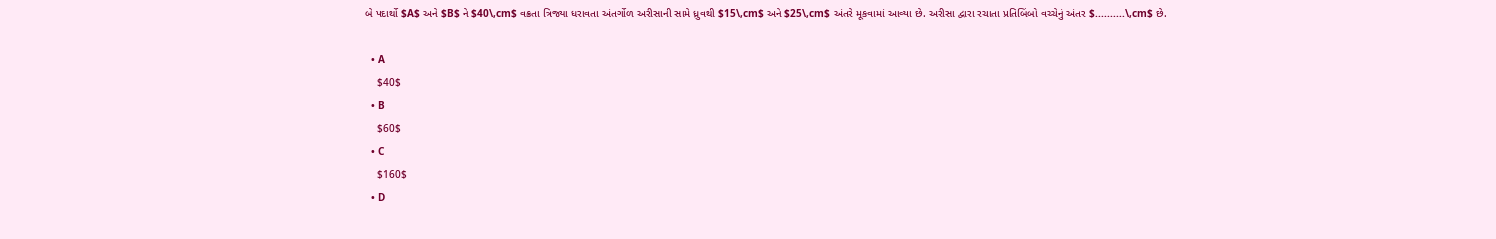બે પદાર્થો $A$ અને $B$ ને $40\,cm$ વક્રતા ત્રિજ્યા ધરાવતા અંતર્ગોળ અરીસાની સામે ધ્રુવથી $15\,cm$ અને $25\,cm$ અંતરે મૂકવામાં આવ્યા છે. અરીસા દ્વારા રચાતા પ્રતિબિંબો વચ્ચેનું અંતર $..........\,cm$ છે.

  • A
    $40$
  • B
    $60$
  • C
    $160$
  • D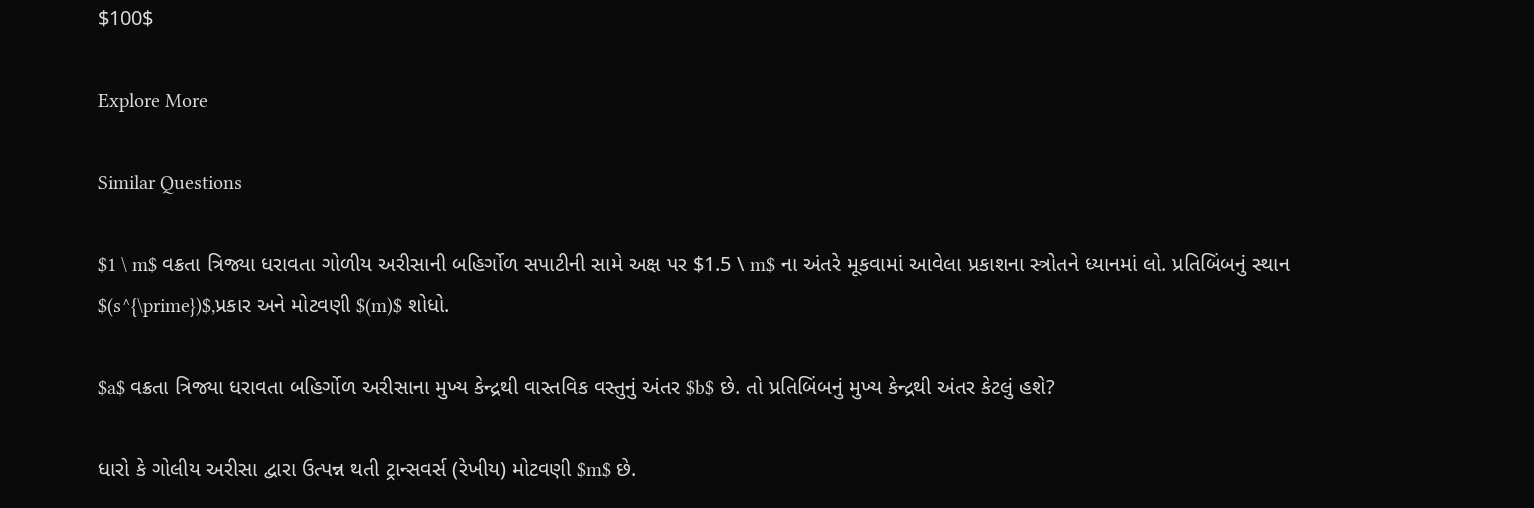$100$

Explore More

Similar Questions

$1 \ m$ વક્રતા ત્રિજ્યા ધરાવતા ગોળીય અરીસાની બહિર્ગોળ સપાટીની સામે અક્ષ પર $1.5 \ m$ ના અંતરે મૂકવામાં આવેલા પ્રકાશના સ્ત્રોતને ધ્યાનમાં લો. પ્રતિબિંબનું સ્થાન $(s^{\prime})$,પ્રકાર અને મોટવણી $(m)$ શોધો.

$a$ વક્રતા ત્રિજ્યા ધરાવતા બહિર્ગોળ અરીસાના મુખ્ય કેન્દ્રથી વાસ્તવિક વસ્તુનું અંતર $b$ છે. તો પ્રતિબિંબનું મુખ્ય કેન્દ્રથી અંતર કેટલું હશે?

ધારો કે ગોલીય અરીસા દ્વારા ઉત્પન્ન થતી ટ્રાન્સવર્સ (રેખીય) મોટવણી $m$ છે.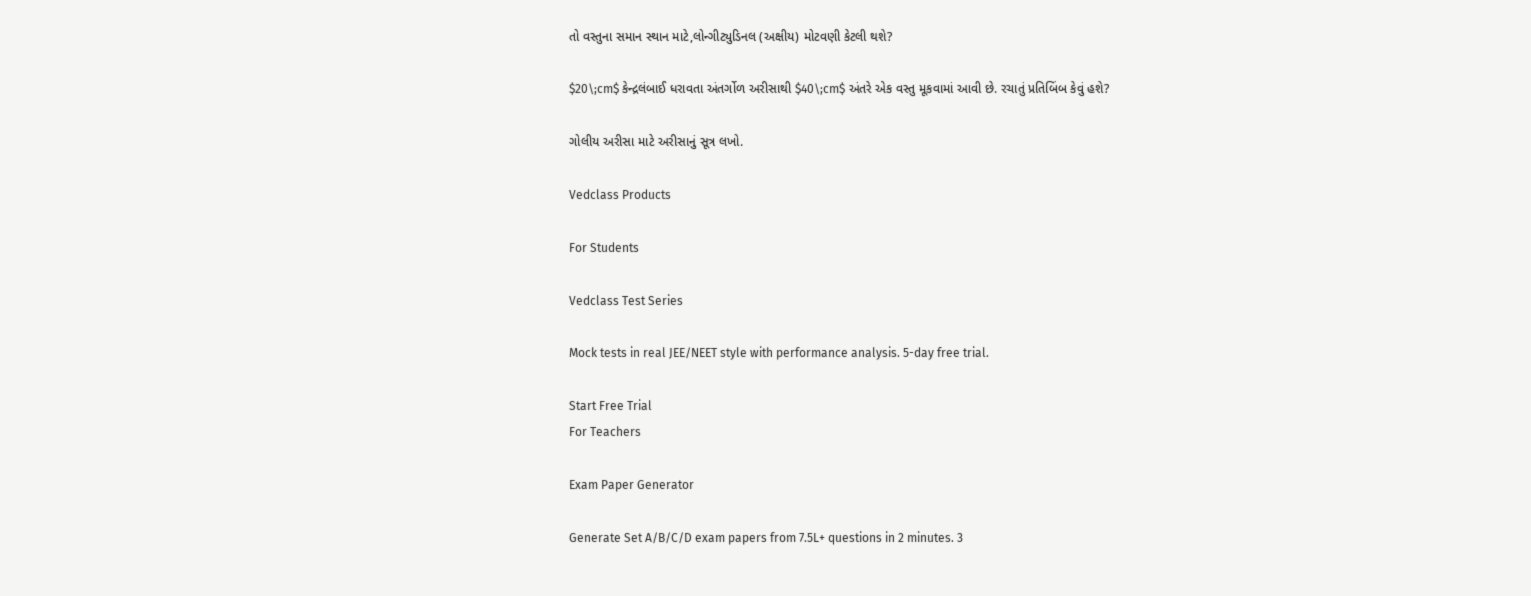તો વસ્તુના સમાન સ્થાન માટે,લોન્ગીટ્યુડિનલ (અક્ષીય) મોટવણી કેટલી થશે?

$20\;cm$ કેન્દ્રલંબાઈ ધરાવતા અંતર્ગોળ અરીસાથી $40\;cm$ અંતરે એક વસ્તુ મૂકવામાં આવી છે. રચાતું પ્રતિબિંબ કેવું હશે?

ગોલીય અરીસા માટે અરીસાનું સૂત્ર લખો.

Vedclass Products

For Students

Vedclass Test Series

Mock tests in real JEE/NEET style with performance analysis. 5-day free trial.

Start Free Trial
For Teachers

Exam Paper Generator

Generate Set A/B/C/D exam papers from 7.5L+ questions in 2 minutes. 3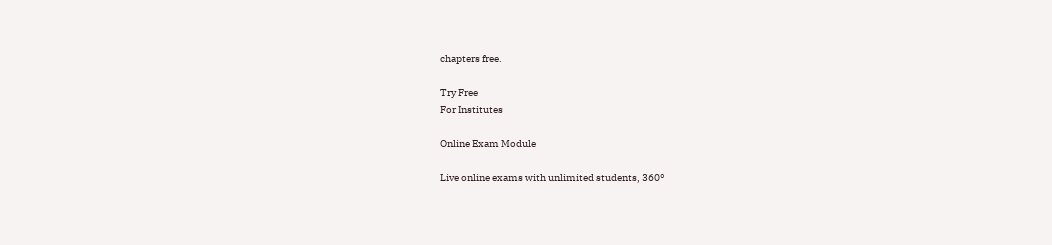chapters free.

Try Free
For Institutes

Online Exam Module

Live online exams with unlimited students, 360°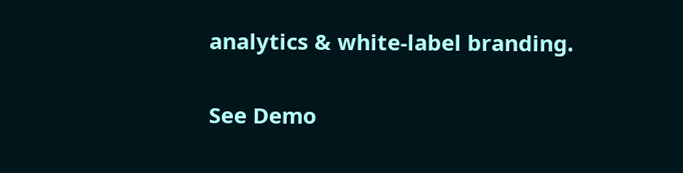analytics & white-label branding.

See Demo